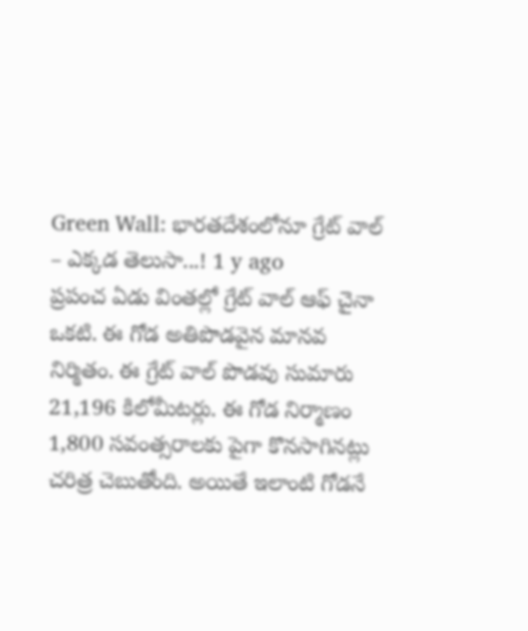Green Wall: భారతదేశంలోనూ గ్రేట్ వాల్ – ఎక్కడ తెలుసా...! 1 y ago
ప్రపంచ ఏడు వింతల్లో గ్రేట్ వాల్ ఆఫ్ చైనా ఒకటి. ఈ గోడ అతిపొడవైన మానవ నిర్మితం. ఈ గ్రేట్ వాల్ పొడవు సుమారు 21,196 కిలోమీటర్లు. ఈ గోడ నిర్మాణం 1,800 సవంత్సరాలకు పైగా కొనసాగినట్లు చరిత్ర చెబుతోంది. అయితే ఇలాంటి గోడనే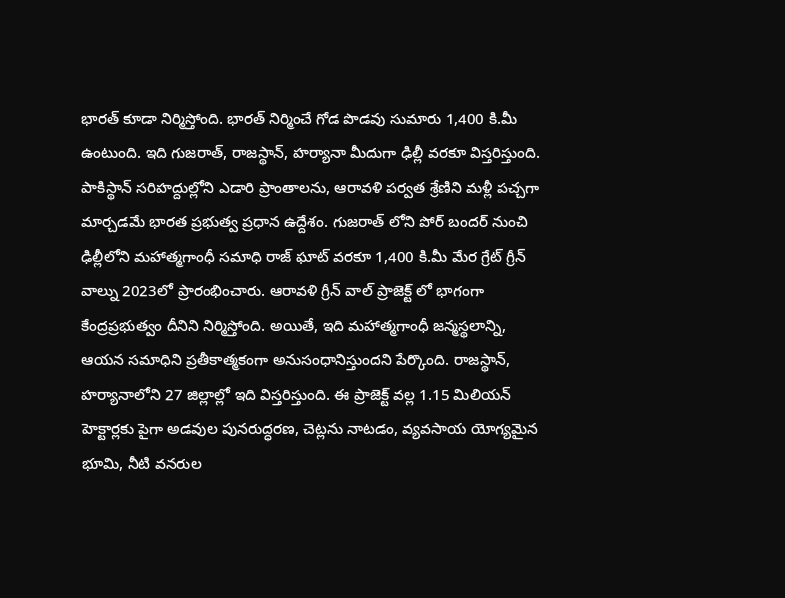భారత్ కూడా నిర్మిస్తోంది. భారత్ నిర్మించే గోడ పొడవు సుమారు 1,400 కి.మీ ఉంటుంది. ఇది గుజరాత్, రాజస్థాన్, హర్యానా మీదుగా ఢిల్లీ వరకూ విస్తరిస్తుంది. పాకిస్థాన్ సరిహద్దుల్లోని ఎడారి ప్రాంతాలను, ఆరావళి పర్వత శ్రేణిని మళ్లీ పచ్చగా మార్చడమే భారత ప్రభుత్వ ప్రధాన ఉద్దేశం. గుజరాత్ లోని పోర్ బందర్ నుంచి ఢిల్లీలోని మహాత్మగాంధీ సమాధి రాజ్ ఘాట్ వరకూ 1,400 కి.మీ మేర గ్రేట్ గ్రీన్ వాల్ను 2023లో ప్రారంభించారు. ఆరావళి గ్రీన్ వాల్ ప్రాజెక్ట్ లో భాగంగా కేంద్రప్రభుత్వం దీనిని నిర్మిస్తోంది. అయితే, ఇది మహాత్మగాంధీ జన్మస్థలాన్ని, ఆయన సమాధిని ప్రతీకాత్మకంగా అనుసంధానిస్తుందని పేర్కొంది. రాజస్థాన్, హర్యానాలోని 27 జిల్లాల్లో ఇది విస్తరిస్తుంది. ఈ ప్రాజెక్ట్ వల్ల 1.15 మిలియన్ హెక్టార్లకు పైగా అడవుల పునరుద్ధరణ, చెట్లను నాటడం, వ్యవసాయ యోగ్యమైన భూమి, నీటి వనరుల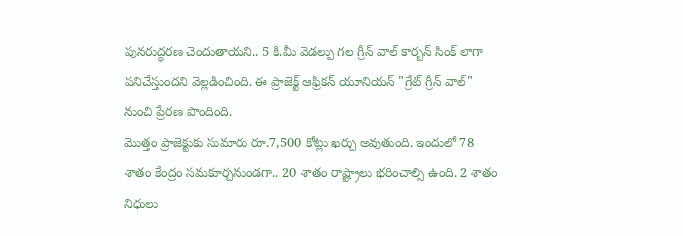పునరుద్ధరణ చెందుతాయని.. 5 కి.మీ వెడల్పు గల గ్రీన్ వాల్ కార్బన్ సింక్ లాగా పనిచేస్తుందని వెల్లడించింది. ఈ ప్రాజెక్ట్ ఆఫ్రికన్ యూనియన్ "గ్రేట్ గ్రీన్ వాల్" నుంచి ప్రేరణ పొందింది.
మొత్తం ప్రాజెక్టుకు సుమారు రూ.7,500 కోట్లు ఖర్చు అవుతుంది. ఇందులో 78 శాతం కేంద్రం సమకూర్చనుండగా.. 20 శాతం రాష్ట్రాలు భరించాల్సి ఉంది. 2 శాతం నిధులు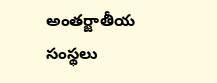అంతర్జాతీయ సంస్థలు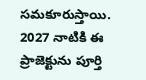సమకూరుస్తాయి. 2027 నాటికి ఈ ప్రాజెక్టును పూర్తి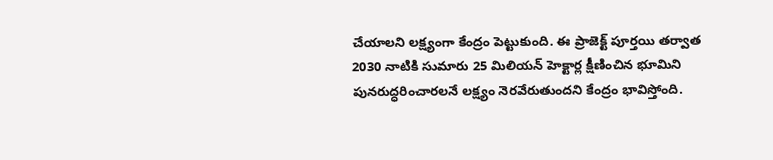చేయాలని లక్ష్యంగా కేంద్రం పెట్టుకుంది. ఈ ప్రాజెక్ట్ పూర్తయి తర్వాత 2030 నాటికి సుమారు 25 మిలియన్ హెక్టార్ల క్షీణించిన భూమిని పునరుద్ధరించారలనే లక్ష్యం నెరవేరుతుందని కేంద్రం భావిస్తోంది.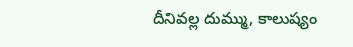దీనివల్ల దుమ్ము, కాలుష్యం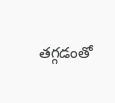తగ్గడంతో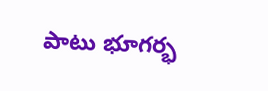పాటు భూగర్భ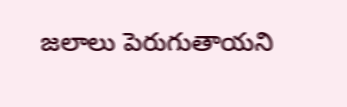జలాలు పెరుగుతాయని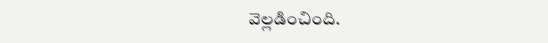వెల్లడించింది.